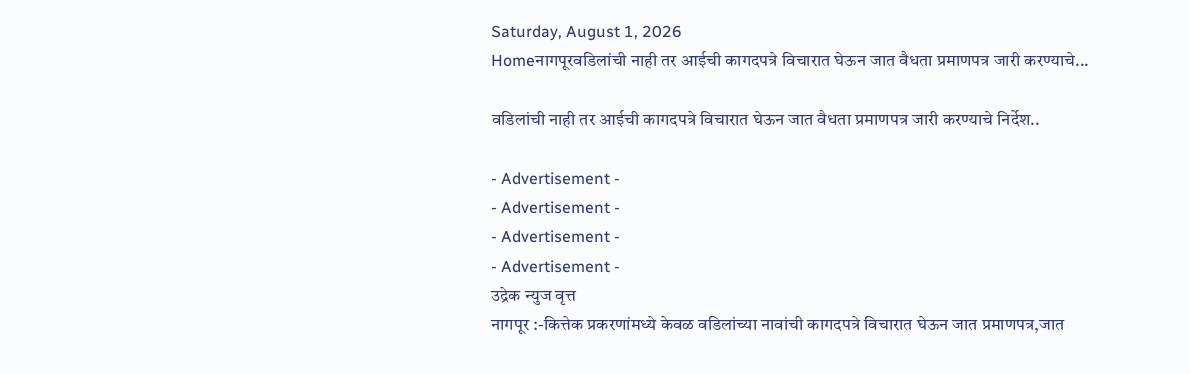Saturday, August 1, 2026
Homeनागपूरवडिलांची नाही तर आईची कागदपत्रे विचारात घेऊन जात वैधता प्रमाणपत्र जारी करण्याचे...

वडिलांची नाही तर आईची कागदपत्रे विचारात घेऊन जात वैधता प्रमाणपत्र जारी करण्याचे निर्देश..

- Advertisement -
- Advertisement -
- Advertisement -
- Advertisement -
उद्रेक न्युज वृत्त
नागपूर :-कित्तेक प्रकरणांमध्ये केवळ वडिलांच्या नावांची कागदपत्रे विचारात घेऊन जात प्रमाणपत्र,जात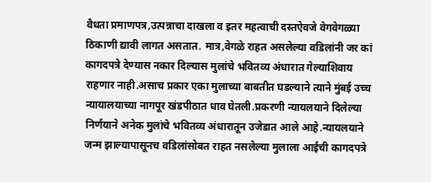वैधता प्रमाणपत्र,उत्पन्नाचा दाखला व इतर महत्वाची दस्तऐवजे वेगवेगळ्या ठिकाणी द्यावी लागत असतात. मात्र,वेगळे राहत असलेल्या वडिलांनी जर कां कागदपत्रे देण्यास नकार दिल्यास मुलांचे भवितव्य अंधारात गेल्याशिवाय राहणार नाही.असाच प्रकार एका मुलाच्या बाबतीत घडल्याने त्याने मुंबई उच्च न्यायालयाच्या नागपूर खंडपीठात धाव घेतली.प्रकरणी न्यायलयाने दिलेल्या निर्णयाने अनेक मुलांचे भवितव्य अंधारातून उजेडात आले आहे.न्यायलयाने जन्म झाल्यापासूनच वडिलांसोबत राहत नसलेल्या मुलाला आईची कागदपत्रे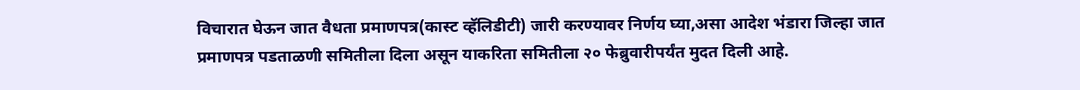विचारात घेऊन जात वैधता प्रमाणपत्र(कास्ट व्हॅलिडीटी) जारी करण्यावर निर्णय घ्या,असा आदेश भंडारा जिल्हा जात प्रमाणपत्र पडताळणी समितीला दिला असून याकरिता समितीला २० फेब्रुवारीपर्यंत मुदत दिली आहे.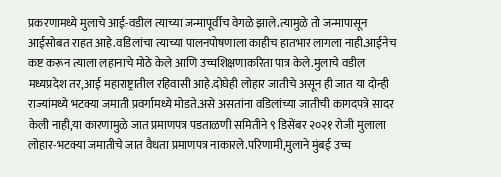प्रकरणामध्ये मुलाचे आई-वडील त्याच्या जन्मापूर्वीच वेगळे झाले.त्यामुळे तो जन्मापासून आईसोबत राहत आहे.वडिलांचा त्याच्या पालनपोषणाला काहीच हातभार लागला नाही.आईनेच कष्ट करून त्याला लहानाचे मोठे केले आणि उच्चशिक्षणाकरिता पात्र केले.मुलाचे वडील मध्यप्रदेश तर,आई महाराष्ट्रातील रहिवासी आहे.दोघेही लोहार जातीचे असून ही जात या दोन्ही राज्यांमध्ये भटक्या जमाती प्रवर्गामध्ये मोडते.असे असतांना वडिलांच्या जातीची कागदपत्रे सादर केली नाही,या कारणामुळे जात प्रमाणपत्र पडताळणी समितीने ९ डिसेंबर २०२१ रोजी मुलाला लोहार-भटक्या जमातीचे जात वैधता प्रमाणपत्र नाकारले.परिणामी,मुलाने मुंबई उच्च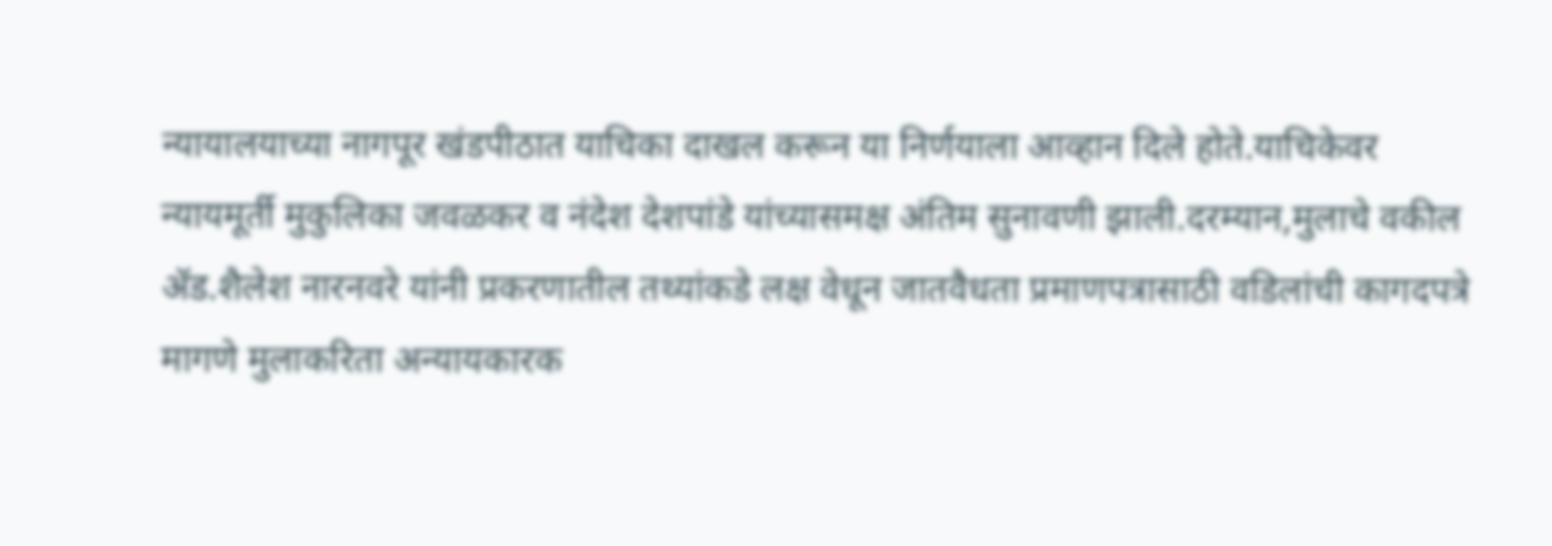न्यायालयाच्या नागपूर खंडपीठात याचिका दाखल करून या निर्णयाला आव्हान दिले होते.याचिकेवर न्यायमूर्ती मुकुलिका जवळकर व नंदेश देशपांडे यांच्यासमक्ष अंतिम सुनावणी झाली.दरम्यान,मुलाचे वकील ॲड.शैलेश नारनवरे यांनी प्रकरणातील तथ्यांकडे लक्ष वेधून जातवैधता प्रमाणपत्रासाठी वडिलांची कागदपत्रे मागणे मुलाकरिता अन्यायकारक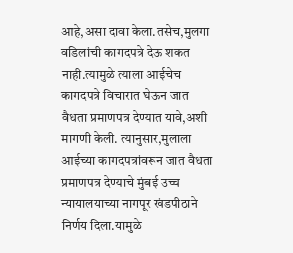आहे,असा दावा केला.तसेच,मुलगा वडिलांची कागदपत्रे देऊ शकत नाही.त्यामुळे त्याला आईचेच कागदपत्रे विचारात घेऊन जात वैधता प्रमाणपत्र देण्यात यावे,अशी मागणी केली. त्यानुसार,मुलाला आईच्या कागदपत्रांवरून जात वैधता प्रमाणपत्र देण्याचे मुंबई उच्च न्यायालयाच्या नागपूर खंडपीठाने निर्णय दिला.यामुळे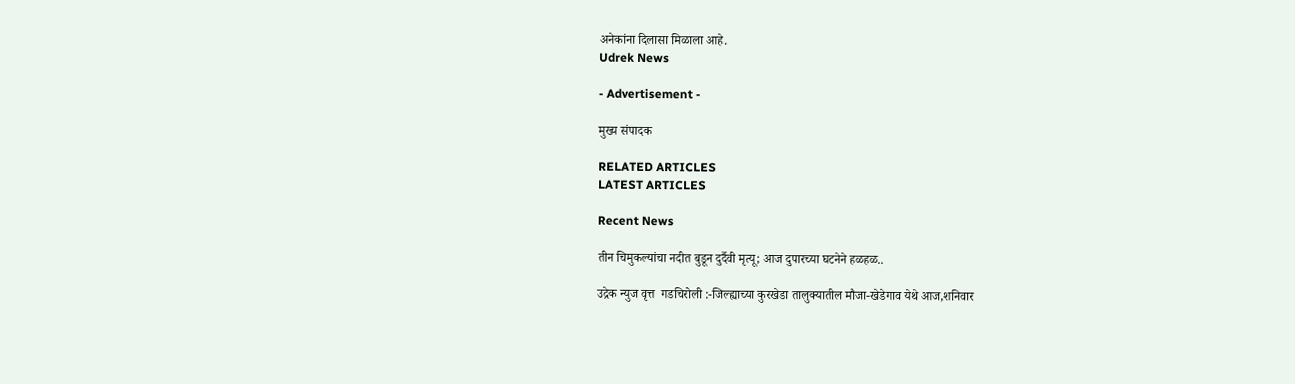अनेकांना दिलासा मिळाला आहे.
Udrek News

- Advertisement -

मुख्य संपादक

RELATED ARTICLES
LATEST ARTICLES

Recent News

तीन चिमुकल्यांचा नदीत बुडून दुर्दैवी मृत्यू; आज दुपारच्या घटनेने हळहळ..

उद्रेक न्युज वृत्त  गडचिरोली :-जिल्ह्याच्या कुरखेडा तालुक्यातील मौजा-खेडेगाव येथे आज,शनिवार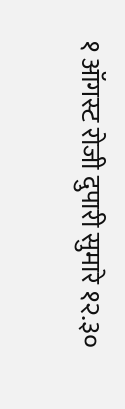१ ऑगस्ट रोजी दुपारी सुमारे १२.३०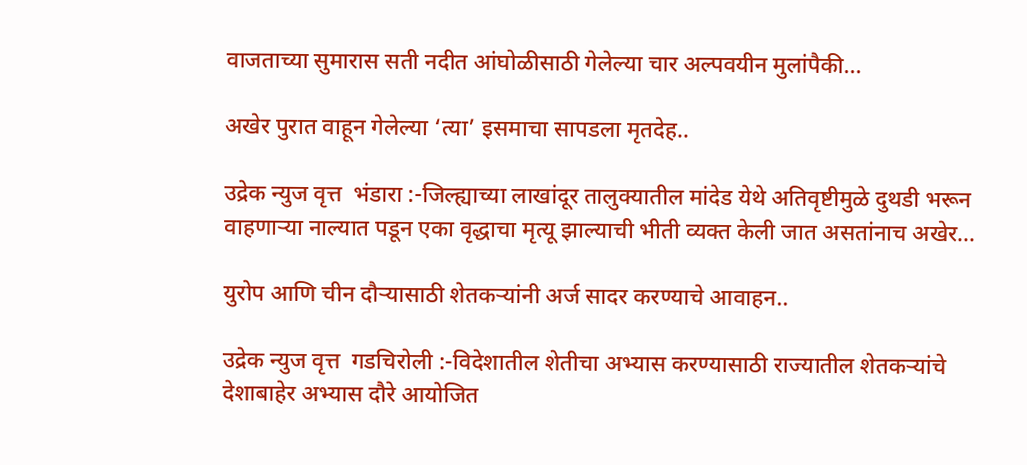वाजताच्या सुमारास सती नदीत आंघोळीसाठी गेलेल्या चार अल्पवयीन मुलांपैकी...

अखेर पुरात वाहून गेलेल्या ‘त्या’ इसमाचा सापडला मृतदेह..

उद्रेक न्युज वृत्त  भंडारा :-जिल्ह्याच्या लाखांदूर तालुक्यातील मांदेड येथे अतिवृष्टीमुळे दुथडी भरून वाहणाऱ्या नाल्यात पडून एका वृद्धाचा मृत्यू झाल्याची भीती व्यक्त केली जात असतांनाच अखेर...

युरोप आणि चीन दौऱ्यासाठी शेतकऱ्यांनी अर्ज सादर करण्याचे आवाहन..

उद्रेक न्युज वृत्त  गडचिरोली :-विदेशातील शेतीचा अभ्यास करण्यासाठी राज्यातील शेतकऱ्यांचे देशाबाहेर अभ्यास दौरे आयोजित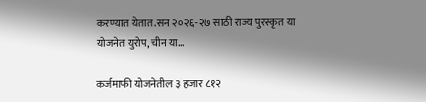करण्यात येतात.सन २०२६-२७ साठी राज्य पुरस्कृत या योजनेत युरोप, चीन या...

कर्जमाफी योजनेतील ३ हजार ८१२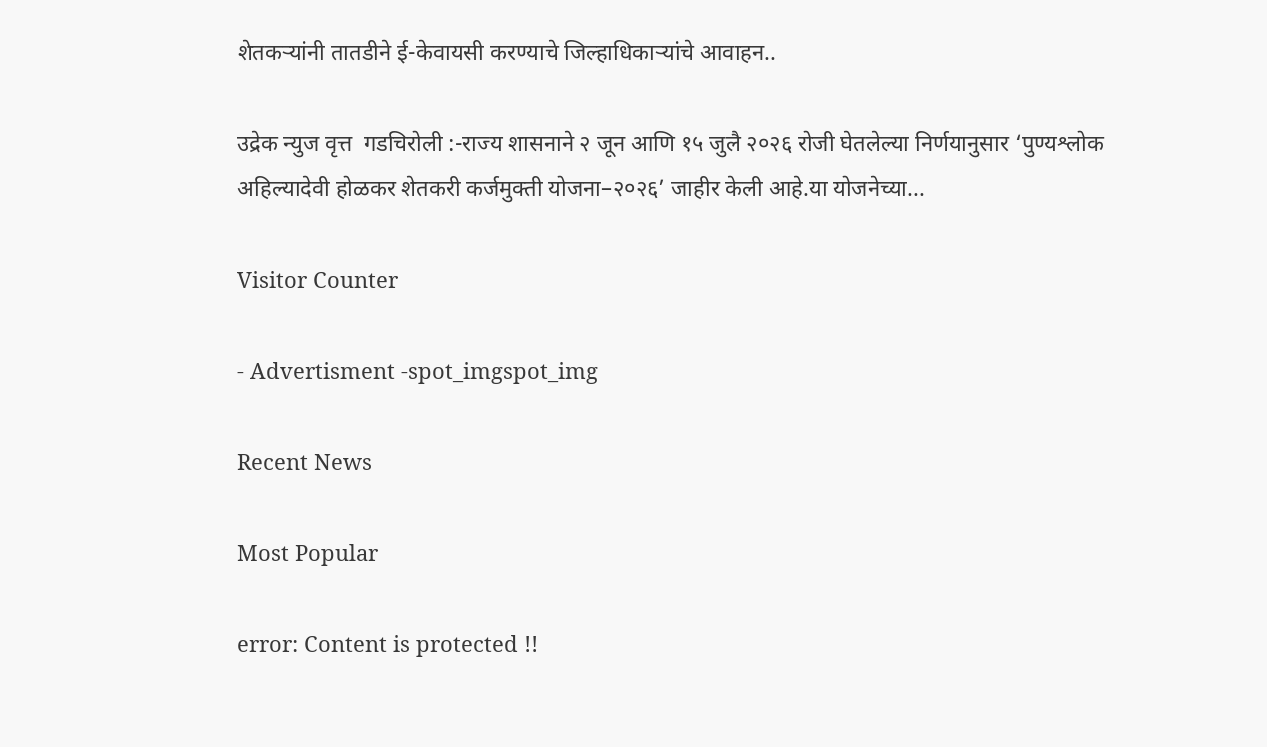शेतकऱ्यांनी तातडीने ई-केवायसी करण्याचे जिल्हाधिकाऱ्यांचे आवाहन..

उद्रेक न्युज वृत्त  गडचिरोली :-राज्य शासनाने २ जून आणि १५ जुलै २०२६ रोजी घेतलेल्या निर्णयानुसार ‘पुण्यश्लोक अहिल्यादेवी होळकर शेतकरी कर्जमुक्ती योजना–२०२६’ जाहीर केली आहे.या योजनेच्या...

Visitor Counter

- Advertisment -spot_imgspot_img

Recent News

Most Popular

error: Content is protected !!